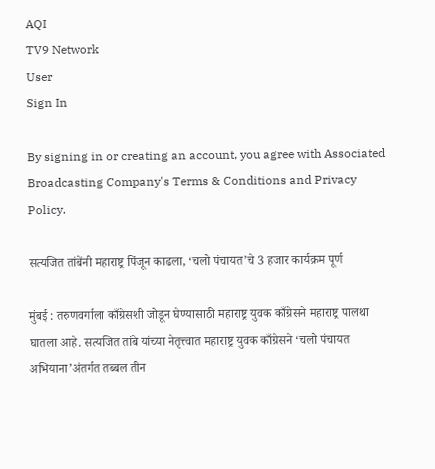AQI
TV9 Network
User
Sign In

By signing in or creating an account, you agree with Associated Broadcasting Company's Terms & Conditions and Privacy Policy.

सत्यजित तांबेंनी महाराष्ट्र पिंजून काढला, ‘चलो पंचायत’चे 3 हजार कार्यक्रम पूर्ण

मुंबई : तरुणवर्गाला काँग्रेसशी जोडून घेण्यासाठी महाराष्ट्र युवक काँग्रेसने महाराष्ट्र पालथा घातला आहे. सत्यजित तांबे यांच्या नेतृत्त्वात महाराष्ट्र युवक काँग्रेसने ‘चलो पंचायत अभियाना’अंतर्गत तब्बल तीन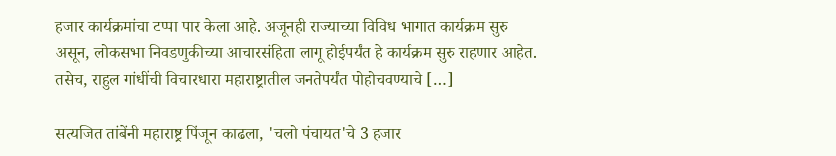हजार कार्यक्रमांचा टप्पा पार केला आहे. अजूनही राज्याच्या विविध भागात कार्यक्रम सुरु असून, लोकसभा निवडणुकीच्या आचारसंहिता लागू होईपर्यंत हे कार्यक्रम सुरु राहणार आहेत. तसेच, राहुल गांधींची विचारधारा महाराष्ट्रातील जनतेपर्यंत पोहोचवण्याचे […]

सत्यजित तांबेंनी महाराष्ट्र पिंजून काढला, 'चलो पंचायत'चे 3 हजार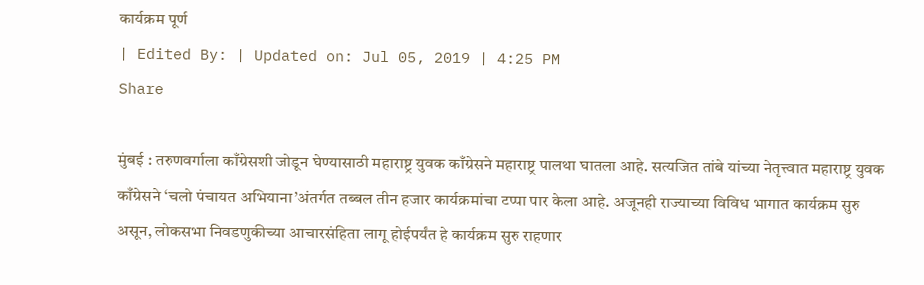कार्यक्रम पूर्ण
| Edited By: | Updated on: Jul 05, 2019 | 4:25 PM
Share

मुंबई : तरुणवर्गाला काँग्रेसशी जोडून घेण्यासाठी महाराष्ट्र युवक काँग्रेसने महाराष्ट्र पालथा घातला आहे. सत्यजित तांबे यांच्या नेतृत्त्वात महाराष्ट्र युवक काँग्रेसने ‘चलो पंचायत अभियाना’अंतर्गत तब्बल तीन हजार कार्यक्रमांचा टप्पा पार केला आहे. अजूनही राज्याच्या विविध भागात कार्यक्रम सुरु असून, लोकसभा निवडणुकीच्या आचारसंहिता लागू होईपर्यंत हे कार्यक्रम सुरु राहणार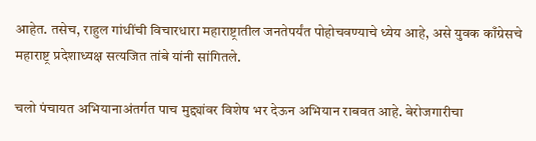आहेत. तसेच, राहुल गांधींची विचारधारा महाराष्ट्रातील जनतेपर्यंत पोहोचवण्याचे ध्येय आहे, असे युवक काँग्रेसचे महाराष्ट्र प्रदेशाध्यक्ष सत्यजित तांबे यांनी सांगितले.

चलो पंचायत अभियानाअंतर्गत पाच मुद्द्यांवर विशेष भर देऊन अभियान राबवत आहे. बेरोजगारीचा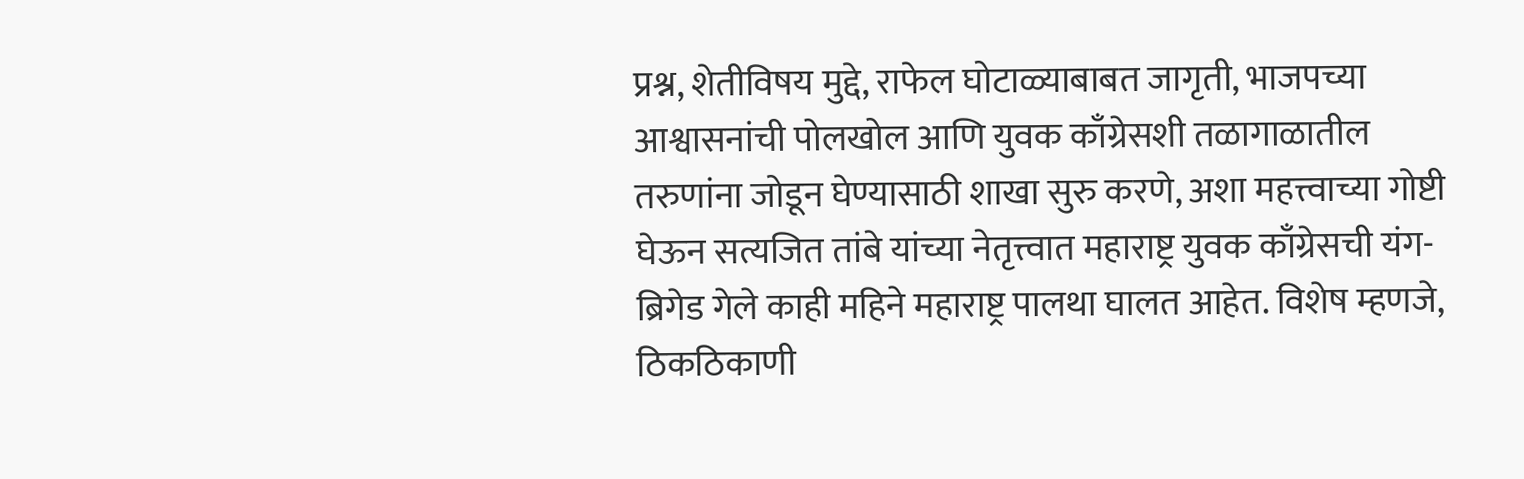प्रश्न, शेतीविषय मुद्दे, राफेल घोटाळ्याबाबत जागृती, भाजपच्या आश्वासनांची पोलखोल आणि युवक काँग्रेसशी तळागाळातील तरुणांना जोडून घेण्यासाठी शाखा सुरु करणे, अशा महत्त्वाच्या गोष्टी घेऊन सत्यजित तांबे यांच्या नेतृत्त्वात महाराष्ट्र युवक काँग्रेसची यंग-ब्रिगेड गेले काही महिने महाराष्ट्र पालथा घालत आहेत. विशेष म्हणजे, ठिकठिकाणी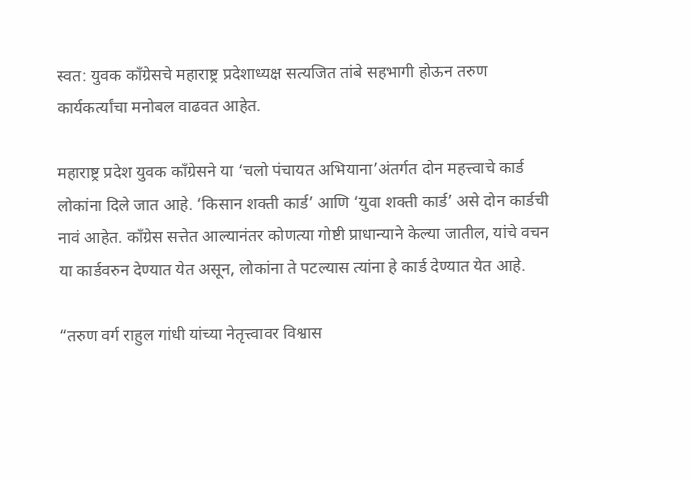स्वत: युवक काँग्रेसचे महाराष्ट्र प्रदेशाध्यक्ष सत्यजित तांबे सहभागी होऊन तरुण कार्यकर्त्यांचा मनोबल वाढवत आहेत.

महाराष्ट्र प्रदेश युवक काँग्रेसने या ‘चलो पंचायत अभियाना’अंतर्गत दोन महत्त्वाचे कार्ड लोकांना दिले जात आहे. ‘किसान शक्ती कार्ड’ आणि ‘युवा शक्ती कार्ड’ असे दोन कार्डची नावं आहेत. काँग्रेस सत्तेत आल्यानंतर कोणत्या गोष्टी प्राधान्याने केल्या जातील, यांचे वचन या कार्डवरुन देण्यात येत असून, लोकांना ते पटल्यास त्यांना हे कार्ड देण्यात येत आहे.

“तरुण वर्ग राहुल गांधी यांच्या नेतृत्त्वावर विश्वास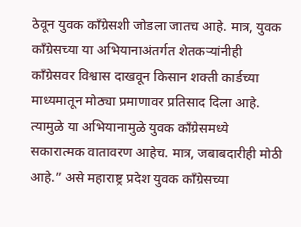ठेवून युवक काँग्रेसशी जोडला जातच आहे. मात्र, युवक काँग्रेसच्या या अभियानाअंतर्गत शेतकऱ्यांनीही काँग्रेसवर विश्वास दाखवून किसान शक्ती कार्डच्या माध्यमातून मोठ्या प्रमाणावर प्रतिसाद दिला आहे. त्यामुळे या अभियानामुळे युवक काँग्रेसमध्ये सकारात्मक वातावरण आहेच. मात्र, जबाबदारीही मोठी आहे.” असे महाराष्ट्र प्रदेश युवक कॉंग्रेसच्या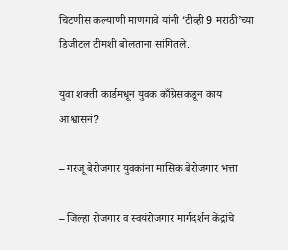चिटणीस कल्याणी माणगावे यांनी ‘टीव्ही 9 मराठी’च्या डिजीटल टीमशी बोलताना सांगितले.

युवा शक्ती कार्डमधून युवक काँग्रेसकडून काय आश्वासनं?

– गरजू बेरोजगार युवकांना मासिक बेरोजगार भत्ता

– जिल्हा रोजगार व स्वयंरोजगार मार्गदर्शन केंद्रांचे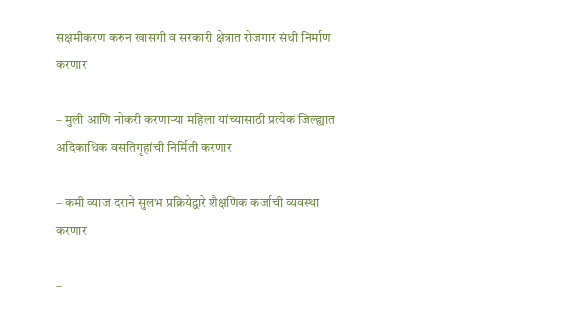सक्षमीकरण करुन खासगी व सरकारी क्षेत्रात रोजगार संधी निर्माण करणार

– मुली आणि नोकरी करणाऱ्या महिला यांच्यासाठी प्रत्येक जिल्ह्यात अदिकाधिक वसतिगृहांची निर्मिती करणार

– कमी व्याज दराने सुलभ प्रक्रियेद्वारे शैक्षणिक कर्जाची व्यवस्था करणार

–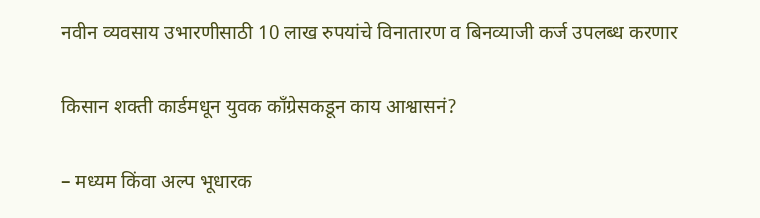नवीन व्यवसाय उभारणीसाठी 10 लाख रुपयांचे विनातारण व बिनव्याजी कर्ज उपलब्ध करणार

किसान शक्ती कार्डमधून युवक काँग्रेसकडून काय आश्वासनं?

– मध्यम किंवा अल्प भूधारक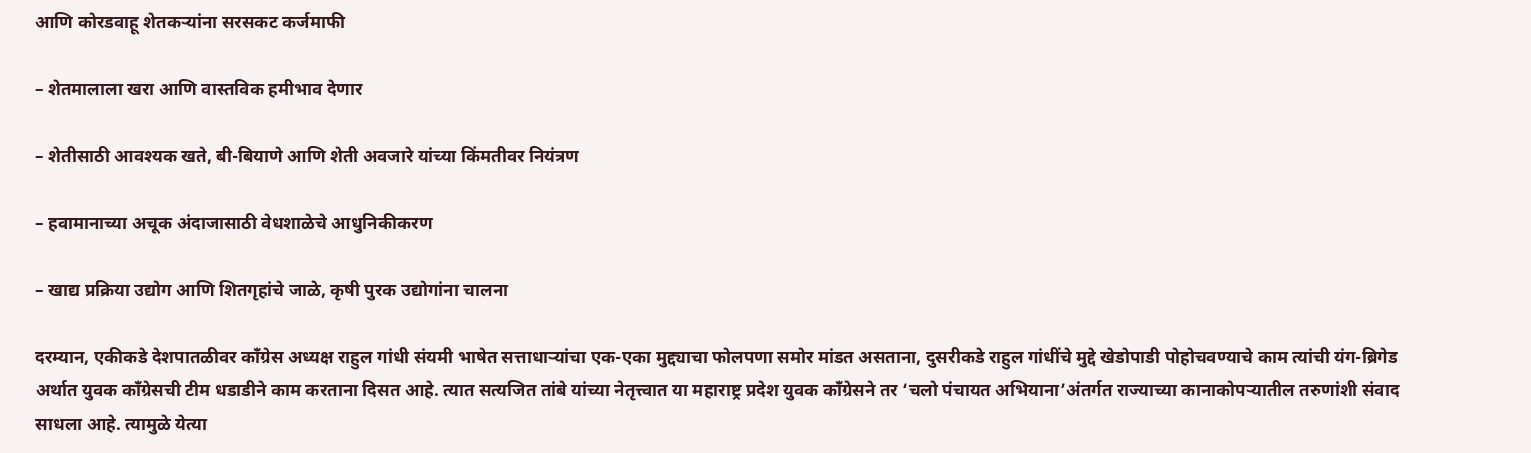आणि कोरडवाहू शेतकऱ्यांना सरसकट कर्जमाफी

– शेतमालाला खरा आणि वास्तविक हमीभाव देणार

– शेतीसाठी आवश्यक खते, बी-बियाणे आणि शेती अवजारे यांच्या किंमतीवर नियंत्रण

– हवामानाच्या अचूक अंदाजासाठी वेधशाळेचे आधुनिकीकरण

– खाद्य प्रक्रिया उद्योग आणि शितगृहांचे जाळे, कृषी पुरक उद्योगांना चालना

दरम्यान, एकीकडे देशपातळीवर काँग्रेस अध्यक्ष राहुल गांधी संयमी भाषेत सत्ताधाऱ्यांचा एक-एका मुद्द्याचा फोलपणा समोर मांडत असताना, दुसरीकडे राहुल गांधींचे मुद्दे खेडोपाडी पोहोचवण्याचे काम त्यांची यंग-ब्रिगेड अर्थात युवक काँग्रेसची टीम धडाडीने काम करताना दिसत आहे. त्यात सत्यजित तांबे यांच्या नेतृत्त्वात या महाराष्ट्र प्रदेश युवक काँग्रेसने तर ‘चलो पंचायत अभियाना’अंतर्गत राज्याच्या कानाकोपऱ्यातील तरुणांशी संवाद साधला आहे. त्यामुळे येत्या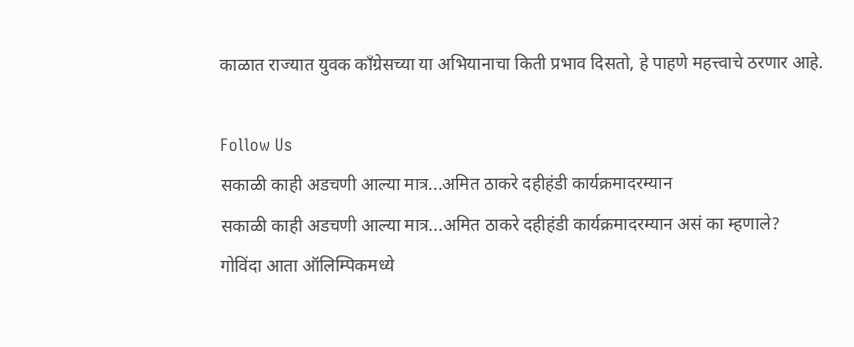काळात राज्यात युवक काँग्रेसच्या या अभियानाचा किती प्रभाव दिसतो, हे पाहणे महत्त्वाचे ठरणार आहे.

Follow Us
सकाळी काही अडचणी आल्या मात्र...अमित ठाकरे दहीहंडी कार्यक्रमादरम्यान
सकाळी काही अडचणी आल्या मात्र...अमित ठाकरे दहीहंडी कार्यक्रमादरम्यान असं का म्हणाले?
गोविंदा आता ऑलिम्पिकमध्ये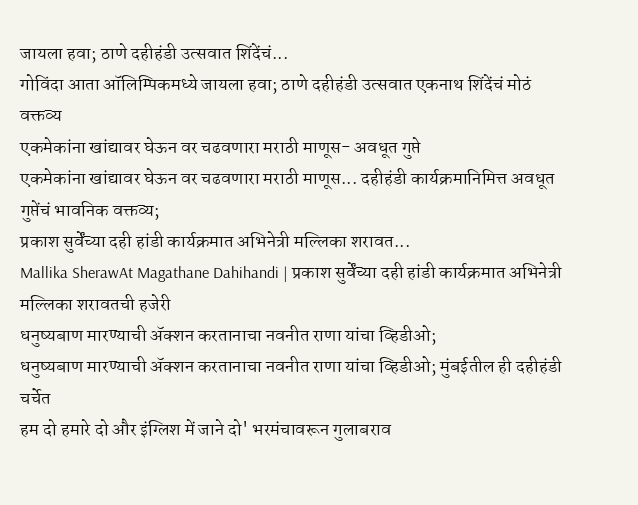जायला हवा; ठाणे दहीहंडी उत्सवात शिंदेंचं...
गोविंदा आता ऑलिम्पिकमध्ये जायला हवा; ठाणे दहीहंडी उत्सवात एकनाथ शिंदेंचं मोठं वक्तव्य
एकमेकांना खांद्यावर घेऊन वर चढवणारा मराठी माणूस- अवधूत गुप्ते
एकमेकांना खांद्यावर घेऊन वर चढवणारा मराठी माणूस... दहीहंडी कार्यक्रमानिमित्त अवधूत गुप्तेंचं भावनिक वक्तव्य;
प्रकाश सुर्वेंच्या दही हांडी कार्यक्रमात अभिनेत्री मल्लिका शरावत...
Mallika SherawAt Magathane Dahihandi | प्रकाश सुर्वेंच्या दही हांडी कार्यक्रमात अभिनेत्री मल्लिका शरावतची हजेरी
धनुष्यबाण मारण्याची ॲक्शन करतानाचा नवनीत राणा यांचा व्हिडीओ;
धनुष्यबाण मारण्याची ॲक्शन करतानाचा नवनीत राणा यांचा व्हिडीओ; मुंबईतील ही दहीहंडी चर्चेत
हम दो हमारे दो और इंग्लिश में जाने दो' भरमंचावरून गुलाबराव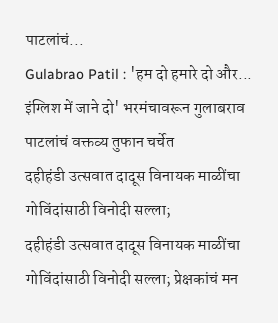पाटलांचं...
Gulabrao Patil : 'हम दो हमारे दो और... इंग्लिश में जाने दो' भरमंचावरून गुलाबराव पाटलांचं वक्तव्य तुफान चर्चेत
दहीहंडी उत्सवात दादूस विनायक माळींचा गोविंदांसाठी विनोदी सल्ला;
दहीहंडी उत्सवात दादूस विनायक माळींचा गोविंदांसाठी विनोदी सल्ला; प्रेक्षकांचं मन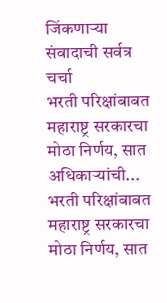जिंकणाऱ्या संवादाची सर्वत्र चर्चा
भरती परिक्षांबाबत महाराष्ट्र सरकारचा मोठा निर्णय, सात अधिकाऱ्यांची...
भरती परिक्षांबाबत महाराष्ट्र सरकारचा मोठा निर्णय, सात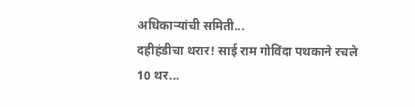अधिकाऱ्यांची समिती...
दहीहंडीचा थरार! साई राम गोविंदा पथकाने रचले 10 थर...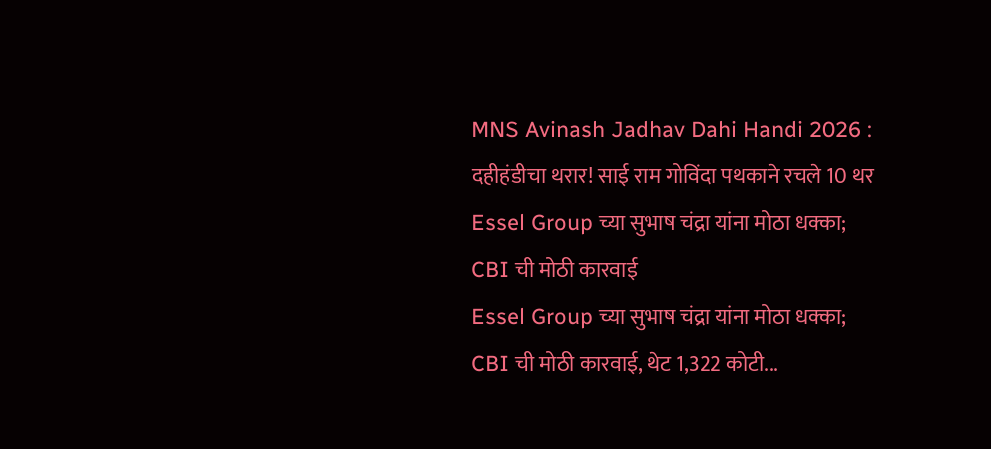MNS Avinash Jadhav Dahi Handi 2026 : दहीहंडीचा थरार! साई राम गोविंदा पथकाने रचले 10 थर
Essel Group च्या सुभाष चंद्रा यांना मोठा धक्का; CBI ची मोठी कारवाई
Essel Group च्या सुभाष चंद्रा यांना मोठा धक्का; CBI ची मोठी कारवाई, थेट 1,322 कोटी...